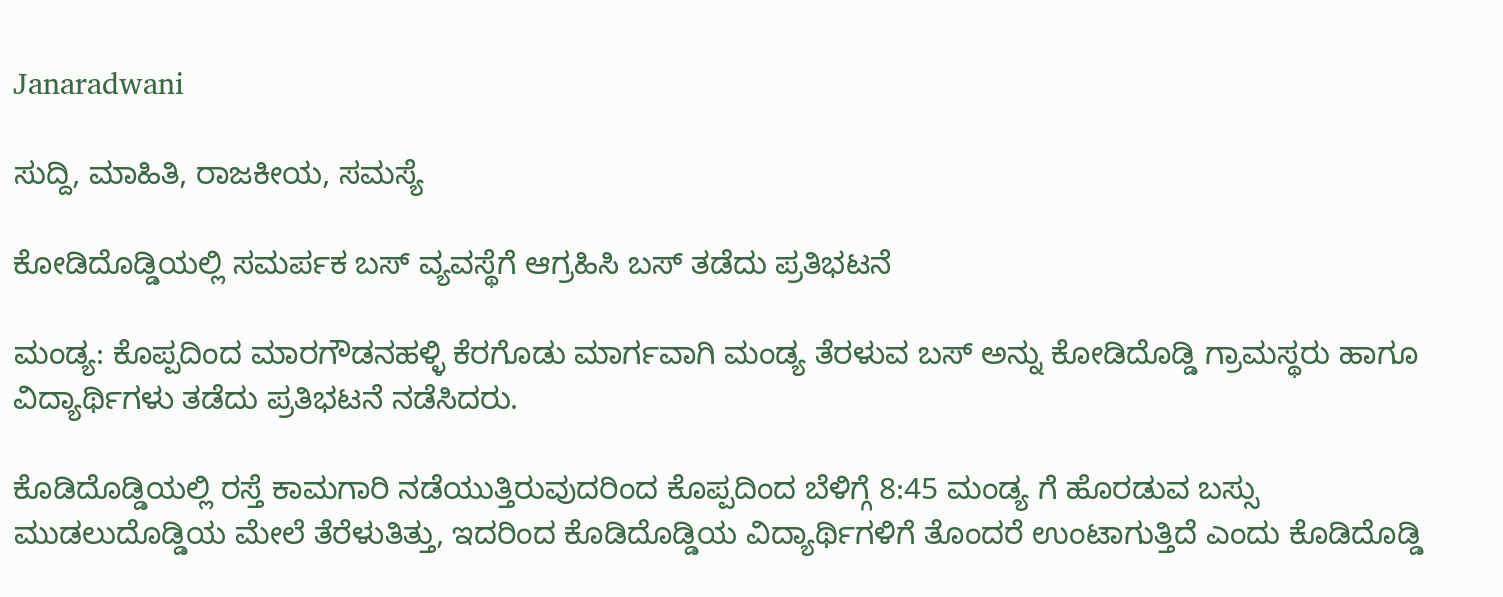Janaradwani

ಸುದ್ದಿ, ಮಾಹಿತಿ, ರಾಜಕೀಯ, ಸಮಸ್ಯೆ

ಕೋಡಿದೊಡ್ಡಿಯಲ್ಲಿ ಸಮರ್ಪಕ ಬಸ್ ವ್ಯವಸ್ಥೆಗೆ ಆಗ್ರಹಿಸಿ ಬಸ್ ತಡೆದು ಪ್ರತಿಭಟನೆ

ಮಂಡ್ಯ: ಕೊಪ್ಪದಿಂದ ಮಾರಗೌಡನಹಳ್ಳಿ ಕೆರಗೊಡು ಮಾರ್ಗವಾಗಿ ಮಂಡ್ಯ ತೆರಳುವ ಬಸ್ ಅನ್ನು ಕೋಡಿದೊಡ್ಡಿ ಗ್ರಾಮಸ್ಥರು ಹಾಗೂ ವಿದ್ಯಾರ್ಥಿಗಳು ತಡೆದು ಪ್ರತಿಭಟನೆ ನಡೆಸಿದರು.

ಕೊಡಿದೊಡ್ಡಿಯಲ್ಲಿ ರಸ್ತೆ ಕಾಮಗಾರಿ ನಡೆಯುತ್ತಿರುವುದರಿಂದ ಕೊಪ್ಪದಿಂದ ಬೆಳಿಗ್ಗೆ 8:45 ಮಂಡ್ಯ ಗೆ ಹೊರಡುವ ಬಸ್ಸು ಮುಡಲುದೊಡ್ಡಿಯ ಮೇಲೆ ತೆರೆಳುತಿತ್ತು, ಇದರಿಂದ ಕೊಡಿದೊಡ್ಡಿಯ ವಿದ್ಯಾರ್ಥಿಗಳಿಗೆ ತೊಂದರೆ ಉಂಟಾಗುತ್ತಿದೆ ಎಂದು ಕೊಡಿದೊಡ್ಡಿ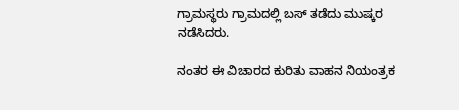ಗ್ರಾಮಸ್ಥರು ಗ್ರಾಮದಲ್ಲಿ ಬಸ್ ತಡೆದು ಮುಷ್ಕರ ನಡೆಸಿದರು.

ನಂತರ ಈ ವಿಚಾರದ ಕುರಿತು ವಾಹನ ನಿಯಂತ್ರಕ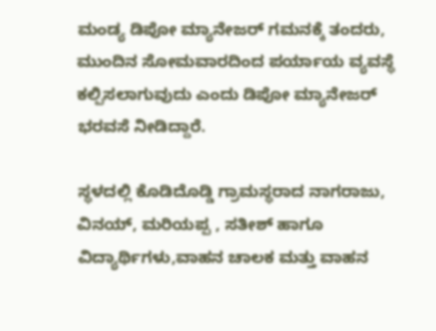ಮಂಡ್ಯ ಡಿಪೋ ಮ್ಯಾನೇಜರ್ ಗಮನಕ್ಕೆ ತಂದರು, ಮುಂದಿನ ಸೋಮವಾರದಿಂದ ಪರ್ಯಾಯ ವ್ಯವಸ್ಥೆ ಕಲ್ಪಿಸಲಾಗುವುದು ಎಂದು ಡಿಪೋ ಮ್ಯಾನೇಜರ್ ಭರವಸೆ ನೀಡಿದ್ದಾರೆ.

ಸ್ಥಳದಲ್ಲಿ ಕೊಡಿದೊಡ್ಡಿ ಗ್ರಾಮಸ್ಥರಾದ ನಾಗರಾಜು, ವಿನಯ್, ಮರಿಯಪ್ಪ , ಸತೀಶ್ ಹಾಗೂ ವಿದ್ಯಾರ್ಥಿಗಳು,ವಾಹನ ಚಾಲಕ ಮತ್ತು ವಾಹನ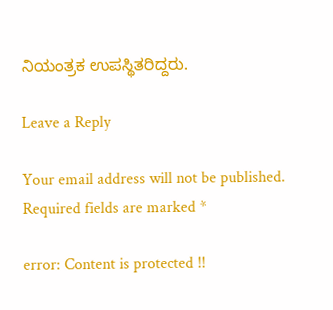ನಿಯಂತ್ರಕ ಉಪಸ್ಥಿತರಿದ್ದರು.

Leave a Reply

Your email address will not be published. Required fields are marked *

error: Content is protected !!